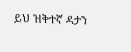ይህ ዝቅተኛ ዳታን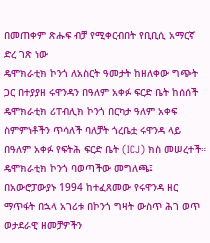በመጠቀም ጽሑፍ ብቻ የሚቀርብበት የቢቢሲ አማርኛ ድረ ገጽ ነው
ዴሞክራቲክ ኮንጎ ለአስርት ዓመታት ከዘለቀው ግጭት ጋር በተያያዘ ሩዋንዳን በዓለም አቀፉ ፍርድ ቤት ከሰሰች
ዴሞክራቲክ ሪፐብሊክ ኮንጎ በርካታ ዓለም አቀፍ ስምምነቶችን ጥሳለች ባለቻት ጎረቤቷ ሩዋንዳ ላይ በዓለም አቀፉ የፍትሕ ፍርድ ቤት (ICJ) ክስ መሠረተች።
ዴሞክራቲክ ኮንጎ ባወጣችው መግለጫ፤ በአውሮፓውያኑ 1994 ከተፈጸመው የሩዋንዳ ዘር ማጥፋት በኋላ አገሪቱ በኮንጎ ግዛት ውስጥ ሕገ ወጥ ወታደራዊ ዘመቻዎችን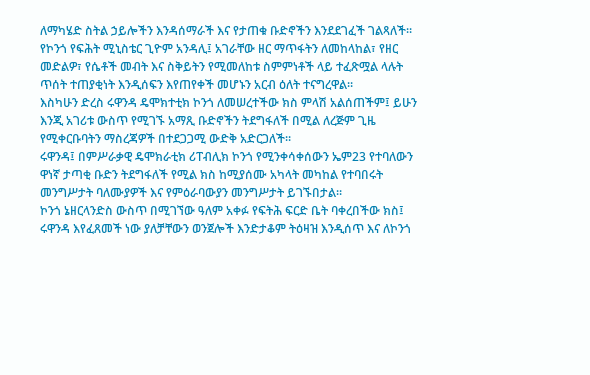ለማካሄድ ስትል ኃይሎችን እንዳሰማራች እና የታጠቁ ቡድኖችን እንደደገፈች ገልጻለች።
የኮንጎ የፍሕት ሚኒስቴር ጊዮም አንዳሊ፤ አገራቸው ዘር ማጥፋትን ለመከላከል፣ የዘር መድልዎ፣ የሴቶች መብት እና ስቅይትን የሚመለከቱ ስምምነቶች ላይ ተፈጽሟል ላሉት ጥሰት ተጠያቂነት እንዲሰፍን እየጠየቀች መሆኑን አርብ ዕለት ተናግረዋል።
እስካሁን ድረስ ሩዋንዳ ዴሞክተቲክ ኮንጎ ለመሠረተችው ክስ ምላሽ አልሰጠችም፤ ይሁን እንጂ አገሪቱ ውስጥ የሚገኙ አማጺ ቡድኖችን ትደግፋለች በሚል ለረጅም ጊዜ የሚቀርቡባትን ማስረጃዎች በተደጋጋሚ ውድቅ አድርጋለች።
ሩዋንዳ፤ በምሥራቃዊ ዴሞክራቲክ ሪፐብሊክ ኮንጎ የሚንቀሳቀሰውን ኤም23 የተባለውን ዋነኛ ታጣቂ ቡድን ትደግፋለች የሚል ክስ ከሚያሰሙ አካላት መካከል የተባበሩት መንግሥታት ባለሙያዎች እና የምዕራባውያን መንግሥታት ይገኙበታል።
ኮንጎ ኔዘርላንድስ ውስጥ በሚገኘው ዓለም አቀፉ የፍትሕ ፍርድ ቤት ባቀረበችው ክስ፤ ሩዋንዳ እየፈጸመች ነው ያለቻቸውን ወንጀሎች እንድታቆም ትዕዛዝ እንዲሰጥ እና ለኮንጎ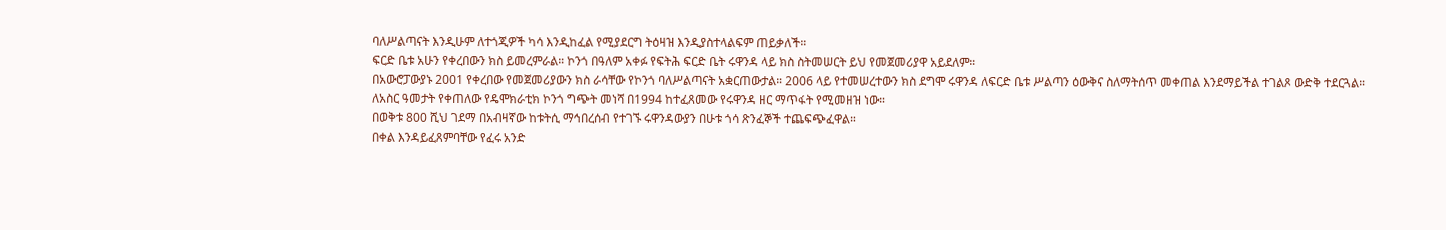ባለሥልጣናት እንዲሁም ለተጎጂዎች ካሳ እንዲከፈል የሚያደርግ ትዕዛዝ እንዲያስተላልፍም ጠይቃለች።
ፍርድ ቤቱ አሁን የቀረበውን ክስ ይመረምራል። ኮንጎ በዓለም አቀፉ የፍትሕ ፍርድ ቤት ሩዋንዳ ላይ ክስ ስትመሠርት ይህ የመጀመሪያዋ አይደለም።
በአውሮፓውያኑ 2001 የቀረበው የመጀመሪያውን ክስ ራሳቸው የኮንጎ ባለሥልጣናት አቋርጠውታል። 2006 ላይ የተመሠረተውን ክስ ደግሞ ሩዋንዳ ለፍርድ ቤቱ ሥልጣን ዕውቅና ስለማትሰጥ መቀጠል እንደማይችል ተገልጾ ውድቅ ተደርጓል።
ለአስር ዓመታት የቀጠለው የዴሞክራቲክ ኮንጎ ግጭት መነሻ በ1994 ከተፈጸመው የሩዋንዳ ዘር ማጥፋት የሚመዘዝ ነው።
በወቅቱ 800 ሺህ ገደማ በአብዛኛው ከቱትሲ ማኅበረሰብ የተገኙ ሩዋንዳውያን በሁቱ ጎሳ ጽንፈኞች ተጨፍጭፈዋል።
በቀል እንዳይፈጸምባቸው የፈሩ አንድ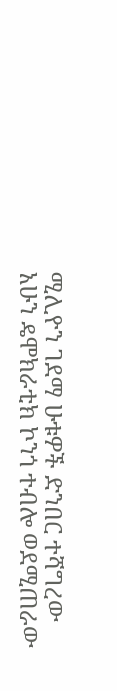ሚሊዮን ገደማ ሁቱዎች ድንበር ተሻግረው አሁን ዴሞክራቲክ ኮንጎ ተብሎ ወደሚጠራው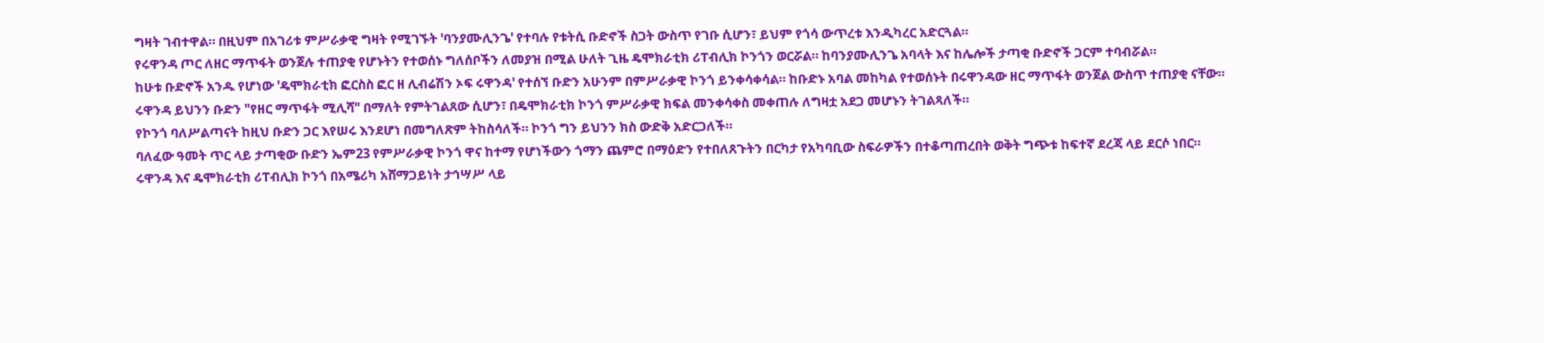ግዛት ገብተዋል። በዚህም በአገሪቱ ምሥራቃዊ ግዛት የሚገኙት 'ባንያሙሊንጌ' የተባሉ የቱትሲ ቡድኖች ስጋት ውስጥ የገቡ ሲሆን፣ ይህም የጎሳ ውጥረቱ እንዲካረር አድርጓል።
የሩዋንዳ ጦር ለዘር ማጥፋት ወንጀሉ ተጠያቂ የሆኑትን የተወሰኑ ግለሰቦችን ለመያዝ በሚል ሁለት ጊዜ ዴሞክራቲክ ሪፐብሊክ ኮንጎን ወርሯል። ከባንያሙሊንጌ አባላት እና ከሌሎች ታጣቂ ቡድኖች ጋርም ተባብሯል።
ከሁቱ ቡድኖች አንዱ የሆነው 'ዴሞክራቲክ ፎርስስ ፎር ዘ ሊብሬሽን ኦፍ ሩዋንዳ' የተሰኘ ቡድን አሁንም በምሥራቃዊ ኮንጎ ይንቀሳቀሳል። ከቡድኑ አባል መከካል የተወሰኑት በሩዋንዳው ዘር ማጥፋት ወንጀል ውስጥ ተጠያቂ ናቸው።
ሩዋንዳ ይህንን ቡድን "የዘር ማጥፋት ሚሊሻ" በማለት የምትገልጸው ሲሆን፣ በዴሞክራቲክ ኮንጎ ምሥራቃዊ ክፍል መንቀሳቀስ መቀጠሉ ለግዛቷ አደጋ መሆኑን ትገልጻለች።
የኮንጎ ባለሥልጣናት ከዚህ ቡድን ጋር እየሠሩ እንደሆነ በመግለጽም ትከስሳለች። ኮንጎ ግን ይህንን ክስ ውድቅ አድርጋለች።
ባለፈው ዓመት ጥር ላይ ታጣቂው ቡድን ኤም23 የምሥራቃዊ ኮንጎ ዋና ከተማ የሆነችውን ጎማን ጨምሮ በማዕድን የተበለጸጉትን በርካታ የአካባቢው ስፍራዎችን በተቆጣጠረበት ወቅት ግጭቱ ከፍተኛ ደረጃ ላይ ደርሶ ነበር።
ሩዋንዳ እና ዴሞክራቲክ ሪፐብሊክ ኮንጎ በአሜሪካ አሸማጋይነት ታኅሣሥ ላይ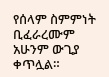የሰላም ስምምነት ቢፈራረሙም አሁንም ውጊያ ቀጥሏል።